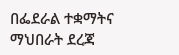በፌደራል ተቋማትና ማህበራት ደረጃ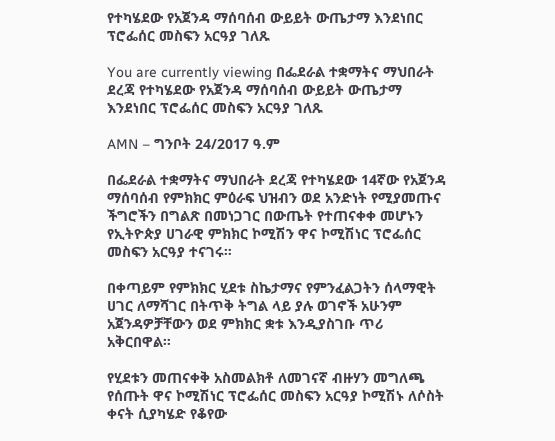የተካሄደው የአጀንዳ ማሰባሰብ ውይይት ውጤታማ እንደነበር ፕሮፌሰር መስፍን አርዓያ ገለጹ

You are currently viewing በፌደራል ተቋማትና ማህበራት ደረጃ የተካሄደው የአጀንዳ ማሰባሰብ ውይይት ውጤታማ እንደነበር ፕሮፌሰር መስፍን አርዓያ ገለጹ

AMN – ግንቦት 24/2017 ዓ.ም

በፌደራል ተቋማትና ማህበራት ደረጃ የተካሄደው 14ኛው የአጀንዳ ማሰባሰብ የምክክር ምዕራፍ ህዝብን ወደ አንድነት የሚያመጡና ችግሮችን በግልጽ በመነጋገር በውጤት የተጠናቀቀ መሆኑን የኢትዮጵያ ሀገራዊ ምክክር ኮሚሽን ዋና ኮሚሽነር ፕሮፌሰር መስፍን አርዓያ ተናገሩ።

በቀጣይም የምክክር ሂደቱ ስኬታማና የምንፈልጋትን ሰላማዊት ሀገር ለማሻገር በትጥቅ ትግል ላይ ያሉ ወገኖች አሁንም አጀንዳዎቻቸውን ወደ ምክክር ቋቱ እንዲያስገቡ ጥሪ አቅርበዋል።

የሂደቱን መጠናቀቅ አስመልክቶ ለመገናኛ ብዙሃን መግለጫ የሰጡት ዋና ኮሚሽነር ፕሮፌሰር መስፍን አርዓያ ኮሚሽኑ ለሶስት ቀናት ሲያካሄድ የቆየው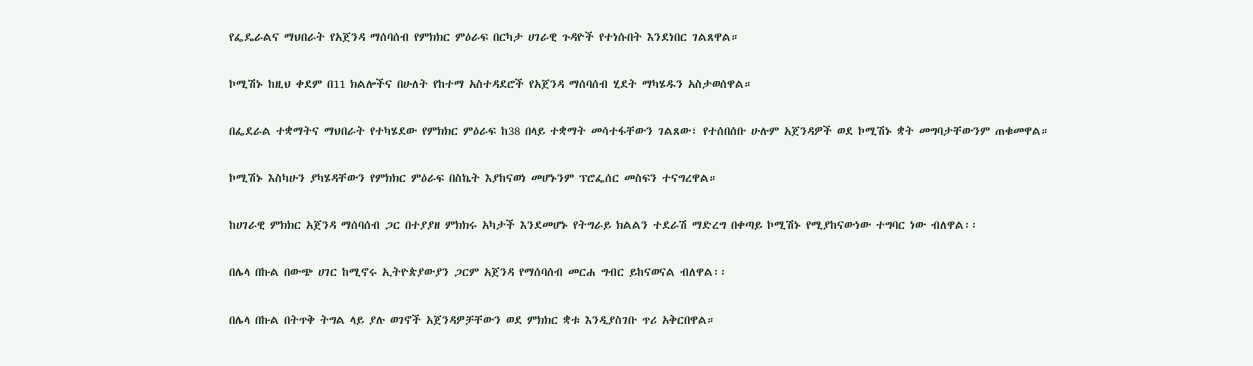የፌዴራልና ማህበራት የአጀንዳ ማሰባሰብ የምክክር ምዕራፍ በርካታ ሀገራዊ ጉዳዮች የተነሱበት እንደነበር ገልጸዋል።

ኮሚሽኑ ከዚህ ቀደም በ11 ክልሎችና በሁለት የከተማ አስተዳደሮች የአጀንዳ ማሰባሰብ ሂደት ማካሄዱን አስታወሰዋል።

በፌደራል ተቋማትና ማህበራት የተካሄደው የምክክር ምዕራፍ ከ38 በላይ ተቋማት መሳተፋቸውን ገልጸው፣ የተሰበሰቡ ሁሉም አጀንዳዎች ወደ ኮሚሽኑ ቋት መግባታቸውንም ጠቁመዋል።

ኮሚሽኑ እስካሁን ያካሄዳቸውን የምክክር ምዕራፍ በስኬት እያከናወነ መሆኑንም ፕሮፌሰር መስፍን ተናግረዋል።

ከሀገራዊ ምክክር አጀንዳ ማሰባሰብ ጋር በተያያዘ ምክክሩ አካታች እንደመሆኑ የትግራይ ክልልን ተደራሽ ማድረግ በቀጣይ ኮሚሽኑ የሚያከናውነው ተግባር ነው ብለዋል፡፡

በሌላ በኩል በውጭ ሀገር ከሚኖሩ ኢትዮጵያውያን ጋርም አጀንዳ የማሰባሰብ መርሐ ግብር ይከናወናል ብለዋል፡፡

በሌላ በኩል በትጥቅ ትግል ላይ ያሉ ወገኖች አጀንዳዎቻቸውን ወደ ምክክር ቋቱ እንዲያስገቡ ጥሪ አቅርበዋል።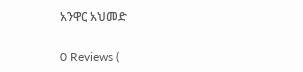አንዋር አህመድ

0 Reviews (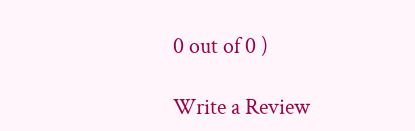0 out of 0 )

Write a Review